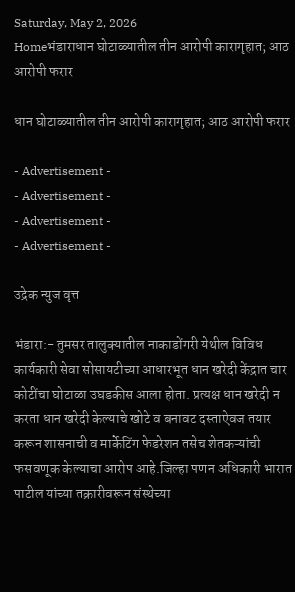Saturday, May 2, 2026
Homeभंडाराधान घोटाळ्यातील तीन आरोपी कारागृहात; आठ आरोपी फरार

धान घोटाळ्यातील तीन आरोपी कारागृहात; आठ आरोपी फरार

- Advertisement -
- Advertisement -
- Advertisement -
- Advertisement -

उद्रेक न्युज वृत्त

भंडारा:- तुमसर तालुक्यातील नाकाडोंगरी येथील विविध कार्यकारी सेवा सोसायटीच्या आधारभूत धान खरेदी केंद्रात चार कोटींचा घोटाळा उघडकीस आला होता. प्रत्यक्ष धान खरेदी न करता धान खरेदी केल्याचे खोटे व बनावट दस्ताऐवज तयार करून शासनाची व मार्केटिंग फेडरेशन तसेच शेतकऱ्यांची फसवणूक केल्याचा आरोप आहे.जिल्हा पणन अधिकारी भारात पाटील यांच्या तक्रारीवरून संस्थेच्या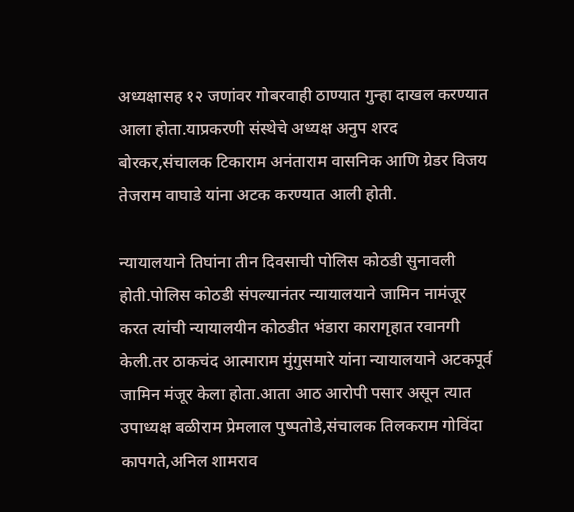अध्यक्षासह १२ जणांवर गोबरवाही ठाण्यात गुन्हा दाखल करण्यात आला होता.याप्रकरणी संस्थेचे अध्यक्ष अनुप शरद बोरकर,संचालक टिकाराम अनंताराम वासनिक आणि ग्रेडर विजय तेजराम वाघाडे यांना अटक करण्यात आली होती.

न्यायालयाने तिघांना तीन दिवसाची पोलिस कोठडी सुनावली होती.पोलिस कोठडी संपल्यानंतर न्यायालयाने जामिन नामंजूर करत त्यांची न्यायालयीन कोठडीत भंडारा कारागृहात रवानगी केली.तर ठाकचंद आत्माराम मुंगुसमारे यांना न्यायालयाने अटकपूर्व जामिन मंजूर केला होता.आता आठ आरोपी पसार असून त्यात उपाध्यक्ष बळीराम प्रेमलाल पुष्पतोडे,संचालक तिलकराम गोविंदा कापगते,अनिल शामराव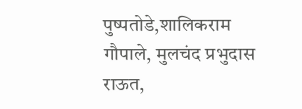पुष्पतोडे,शालिकराम गौपाले, मुलचंद प्रभुदास राऊत,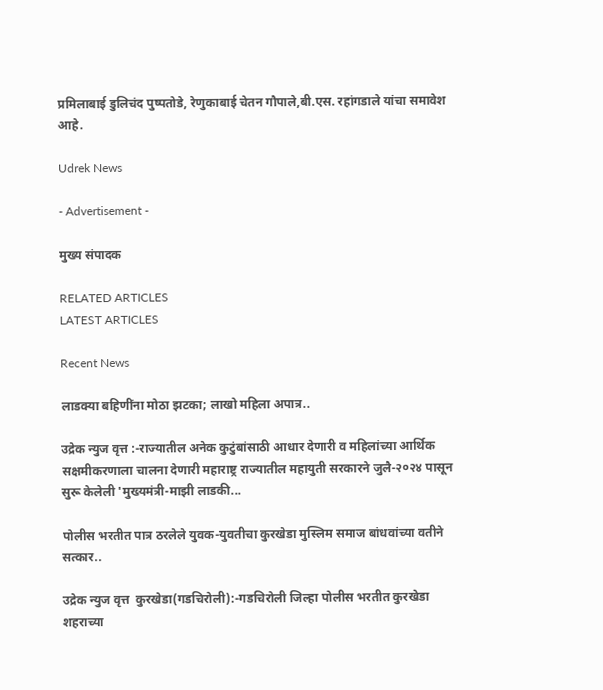प्रमिलाबाई डुलिचंद पुष्पतोडे, रेणुकाबाई चेतन गौपाले,बी.एस. रहांगडाले यांचा समावेश आहे.

Udrek News

- Advertisement -

मुख्य संपादक

RELATED ARTICLES
LATEST ARTICLES

Recent News

लाडक्या बहिणींना मोठा झटका; लाखो महिला अपात्र..

उद्रेक न्युज वृत्त :-राज्यातील अनेक कुटुंबांसाठी आधार देणारी व महिलांच्या आर्थिक सक्षमीकरणाला चालना देणारी महाराष्ट्र राज्यातील महायुती सरकारने जुलै-२०२४ पासून सुरू केलेली 'मुख्यमंत्री-माझी लाडकी...

पोलीस भरतीत पात्र ठरलेले युवक-युवतीचा कुरखेडा मुस्लिम समाज बांधवांच्या वतीने सत्कार..

उद्रेक न्युज वृत्त  कुरखेडा(गडचिरोली):-गडचिरोली जिल्हा पोलीस भरतीत कुरखेडा शहराच्या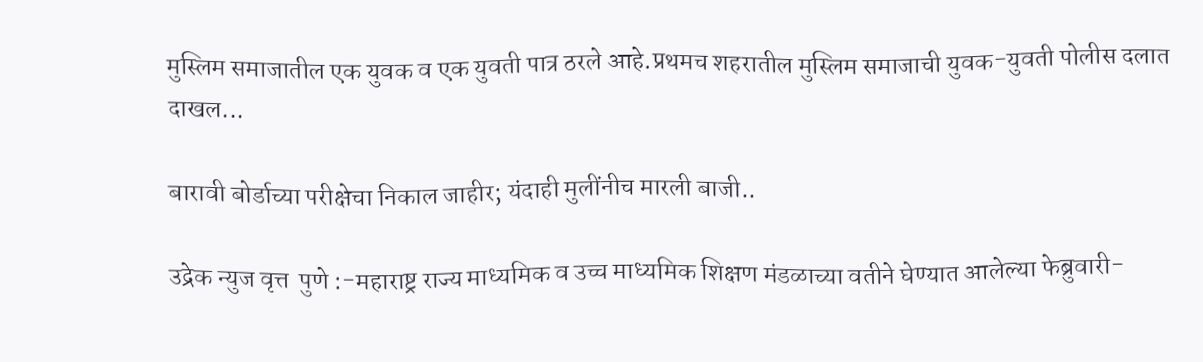मुस्लिम समाजातील एक युवक व एक युवती पात्र ठरले आहे.प्रथमच शहरातील मुस्लिम समाजाची युवक-युवती पोलीस दलात दाखल...

बारावी बोर्डाच्या परीक्षेचा निकाल जाहीर; यंदाही मुलींनीच मारली बाजी..

उद्रेक न्युज वृत्त  पुणे :-महाराष्ट्र राज्य माध्यमिक व उच्च माध्यमिक शिक्षण मंडळाच्या वतीने घेण्यात आलेल्या फेब्रुवारी-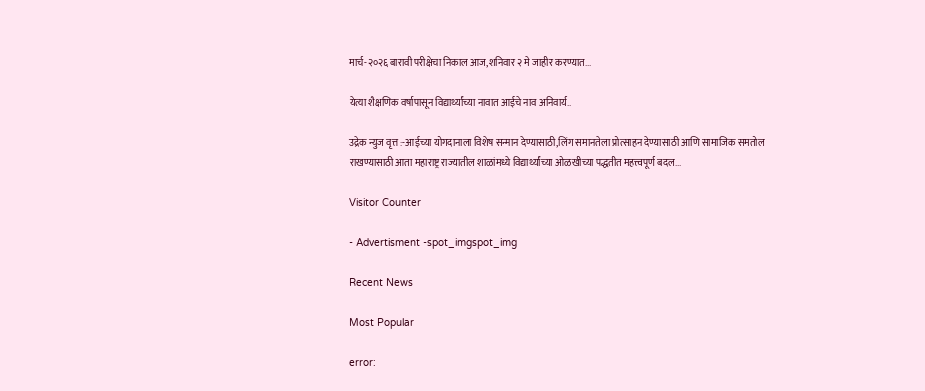मार्च-२०२६ बारावी परीक्षेचा निकाल आज,शनिवार २ मे जाहीर करण्यात...

येत्या शैक्षणिक वर्षापासून विद्यार्थ्यांच्या नावात आईचे नाव अनिवार्य..

उद्रेक न्युज वृत्त :-आईच्या योगदानाला विशेष सन्मान देण्यासाठी,लिंग समानतेला प्रोत्साहन देण्यासाठी आणि सामाजिक समतोल राखण्यासाठी आता महाराष्ट्र राज्यातील शाळांमध्ये विद्यार्थ्यांच्या ओळखीच्या पद्धतीत महत्त्वपूर्ण बदल...

Visitor Counter

- Advertisment -spot_imgspot_img

Recent News

Most Popular

error: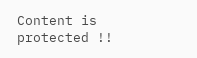Content is protected !!